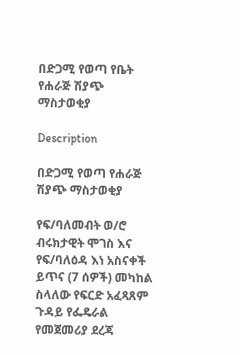በድጋሚ የወጣ የቤት የሐራጅ ሽያጭ ማስታወቂያ

Description

በድጋሚ የወጣ የሐራጅ ሽያጭ ማስታወቂያ

የፍ/ባለመብት ወ/ሮ ብሩክታዊት ሞገስ እና የፍ/ባለዕዳ እነ አስናቀች ይጥና (7 ሰዎች) መካከል ስላለው የፍርድ አፈጻጸም ጉዳይ የፌዴራል የመጀመሪያ ደረጃ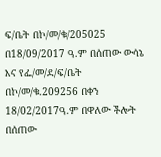ፍ/ቤት በኮ/መ/ቁ/205025 በ18/09/2017 ዓ.ም በሰጠው ውሳኔ እና የፌ/መ/ደ/ፍ/ቤት በኮ/መ/ቁ.209256 በቀን 18/02/2017ዓ.ም በዋለው ችሎት በሰጠው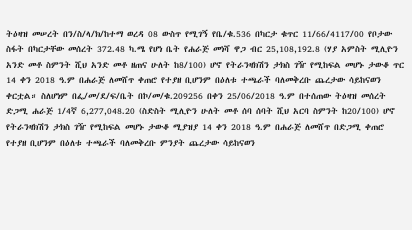ትዕዛዝ መሠረት በን/ስ/ላ/ክ/ከተማ ወረዳ 08 ውስጥ የሚገኝ የቤ/ቁ.536 በካርታ ቁጥር 11/66/4117/00 የቦታው ስፋት በካርታቸው መሰረት 372.48 ካ.ሜ የሆነ ቤት የሐራጅ መነሻ ዋጋ ብር 25,108,192.8 (ሃያ አምስት ሚሊዮን አንድ መቶ ስምንት ሺህ አንድ መቶ ዘጠና ሁለት ከ8/100) ሆኖ የትራንዛክሽን ታክስ ገዥ የሚከፍል መሆኑ ታውቆ ጥር 14 ቀን 2018 ዓ.ም በሐራጅ ለመሸጥ ቀጠሮ የተያዘ ቢሆንም በዕለቱ ተጫራች ባለመቅረቡ ጨረታው ሳይከናወን ቀርቷል። ስለሆነም በፌ/መ/ደ/ፍ/ቤት በኮ/መ/ቁ.209256 በቀን 25/06/2018 ዓ.ም በተሰጠው ትዕዛዝ መሰረት ድጋሚ ሐራጅ 1/4ኛ 6,277,048.20 (ስድስት ሚሊዮን ሁለት መቶ ሰባ ሰባት ሺህ አርባ ስምንት ከ20/100) ሆኖ የትራንዛክሽን ታክስ ገዥ የሚከፍል መሆኑ ታውቆ ሚያዝያ 14 ቀን 2018 ዓ.ም በሐራጅ ለመሸጥ በድጋሚ ቀጠሮ የተያዘ ቢሆንም በዕለቱ ተጫራች ባለመቅረቡ ምንያት ጨረታው ሳይከናወን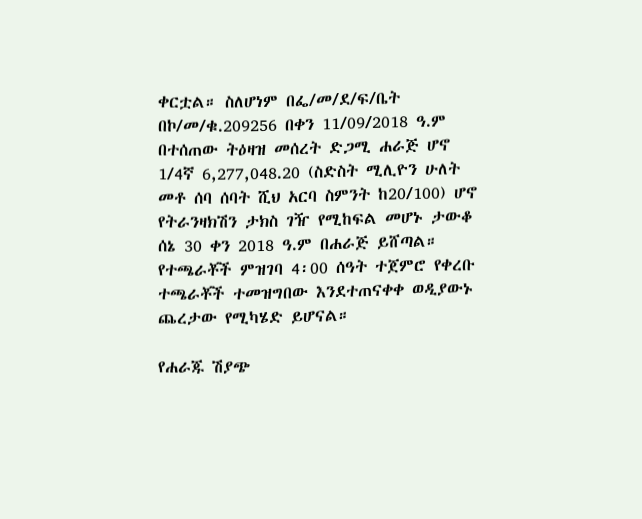ቀርቷል። ስለሆነም በፌ/መ/ደ/ፍ/ቤት በኮ/መ/ቁ.209256 በቀን 11/09/2018 ዓ.ም በተሰጠው ትዕዛዝ መሰረት ድጋሚ ሐራጅ ሆኖ 1/4ኛ 6,277,048.20 (ስድስት ሚሊዮን ሁለት መቶ ሰባ ሰባት ሺህ አርባ ስምንት ከ20/100) ሆኖ የትራንዛክሽን ታክስ ገዥ የሚከፍል መሆኑ ታውቆ ሰኔ 30 ቀን 2018 ዓ.ም በሐራጅ ይሸጣል። የተጫራቾች ምዝገባ 4፡00 ሰዓት ተጀምሮ የቀረቡ ተጫራቾች ተመዝግበው እንደተጠናቀቀ ወዲያውኑ ጨረታው የሚካሄድ ይሆናል።

የሐራጁ ሽያጭ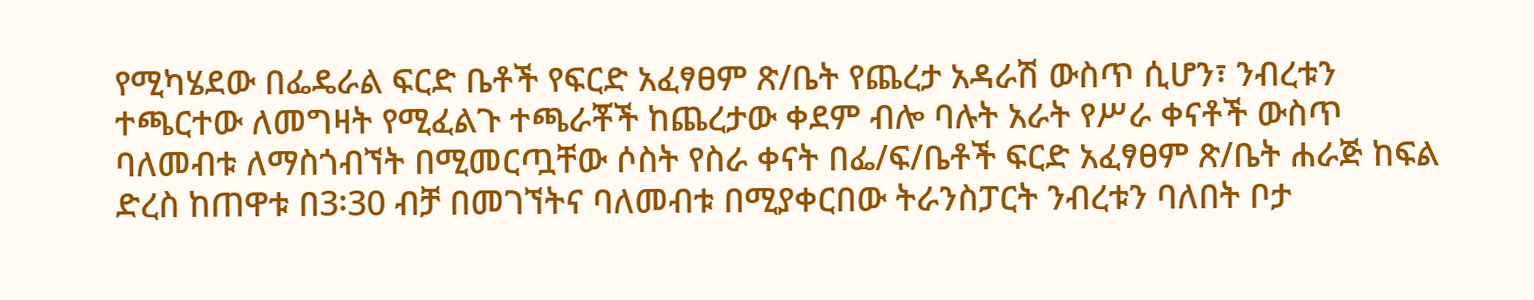የሚካሄደው በፌዴራል ፍርድ ቤቶች የፍርድ አፈፃፀም ጽ/ቤት የጨረታ አዳራሽ ውስጥ ሲሆን፣ ንብረቱን ተጫርተው ለመግዛት የሚፈልጉ ተጫራቾች ከጨረታው ቀደም ብሎ ባሉት አራት የሥራ ቀናቶች ውስጥ ባለመብቱ ለማስጎብኘት በሚመርጧቸው ሶስት የስራ ቀናት በፌ/ፍ/ቤቶች ፍርድ አፈፃፀም ጽ/ቤት ሐራጅ ከፍል ድረስ ከጠዋቱ በ3፡30 ብቻ በመገኘትና ባለመብቱ በሚያቀርበው ትራንስፓርት ንብረቱን ባለበት ቦታ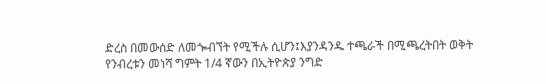ድረስ በመውሰድ ለመጐብኘት የሚችሉ ሲሆን፤እያንዳንዱ ተጫራች በሚጫረትበት ወቅት የንብረቱን መነሻ ግምት 1/4 ኛውን በኢትዮጵያ ንግድ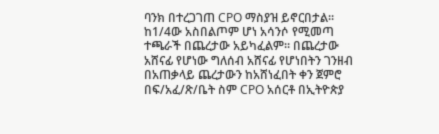ባንክ በተረጋገጠ CPO ማስያዝ ይኖርበታል። ከ1/4ው አስበልጦም ሆነ አሳንሶ የሚመጣ ተጫራች በጨረታው አይካፈልም። በጨረታው አሸናፊ የሆነው ግለሰብ አሸናፊ የሆነበትን ገንዘብ በአጠቃላይ ጨረታውን ከአሸነፈበት ቀን ጀምሮ በፍ/አፈ/ጽ/ቤት ስም CPO አሰርቶ በኢትዮጵያ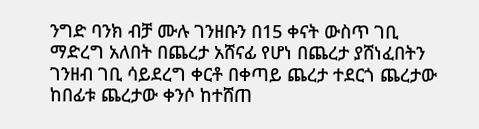ንግድ ባንክ ብቻ ሙሉ ገንዘቡን በ15 ቀናት ውስጥ ገቢ ማድረግ አለበት በጨረታ አሸናፊ የሆነ በጨረታ ያሸነፈበትን ገንዘብ ገቢ ሳይደረግ ቀርቶ በቀጣይ ጨረታ ተደርጎ ጨረታው ከበፊቱ ጨረታው ቀንሶ ከተሸጠ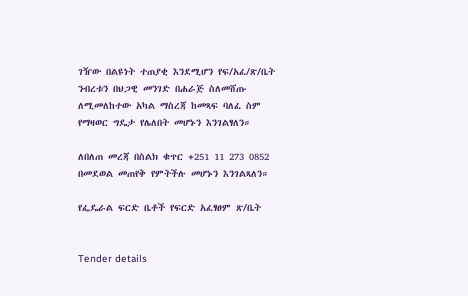ገዥው በልዩነት ተጠያቂ እንደሚሆን የፍ/አፈ/ጽ/ቤት ንብረቱን በህጋዊ መንገድ በሐራጅ ስለመሸጡ ለሚመለከተው አካል ማስረጃ ከመጻፍ ባለፈ ስም የማዛወር ግዴታ የሌለበት መሆኑን እንገልፃለን።

ለበለጠ መረጃ በስልክ ቁጥር +251 11 273 0852 በመደወል መጠየቅ የምትችሉ መሆኑን እንገልጻለን።

የፌዴራል ፍርድ ቤቶች የፍርድ አፈፃፀም ጽ/ቤት


Tender details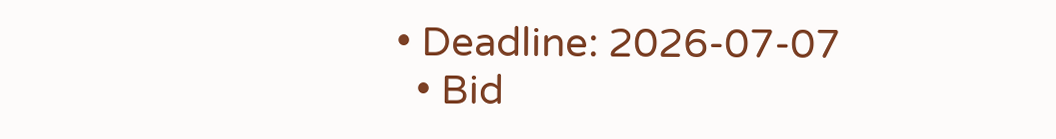• Deadline: 2026-07-07
  • Bid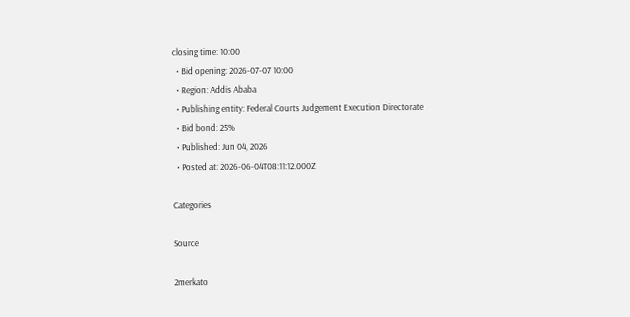closing time: 10:00
  • Bid opening: 2026-07-07 10:00
  • Region: Addis Ababa
  • Publishing entity: Federal Courts Judgement Execution Directorate
  • Bid bond: 25%
  • Published: Jun 04, 2026
  • Posted at: 2026-06-04T08:11:12.000Z

Categories

Source

2merkato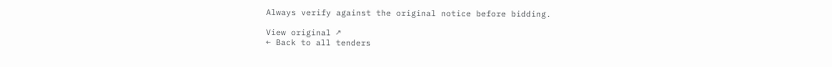Always verify against the original notice before bidding.

View original ↗
← Back to all tenders